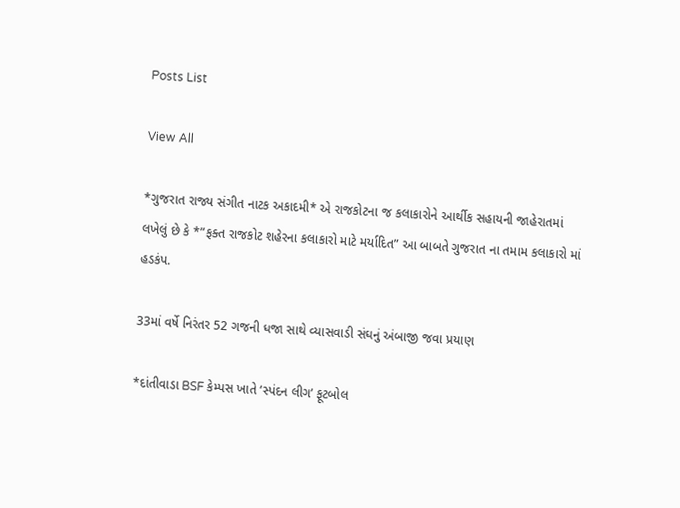Posts List

View All

*ગુજરાત રાજ્ય સંગીત નાટક અકાદમી* એ રાજકોટના જ કલાકારોને આર્થીક સહાયની જાહેરાતમાં લખેલું છે કે *”ફક્ત રાજકોટ શહેરના કલાકારો માટે મર્યાદિત” આ બાબતે ગુજરાત ના તમામ કલાકારો માં હડકંપ.

33માં વર્ષે નિરંતર 52 ગજની ધજા સાથે વ્યાસવાડી સંઘનું અંબાજી જવા પ્રયાણ

*દાંતીવાડા BSF કેમ્પસ ખાતે ‘સ્પંદન લીગ’ ફૂટબોલ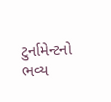ટુર્નામેન્ટનો ભવ્ય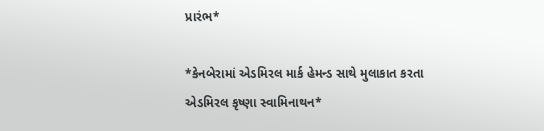પ્રારંભ*

*કેનબેરામાં એડમિરલ માર્ક હેમન્ડ સાથે મુલાકાત કરતા એડમિરલ કૃષ્ણા સ્વામિનાથન*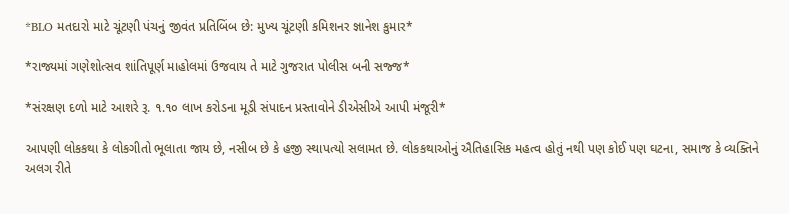*BLO મતદારો માટે ચૂંટણી પંચનું જીવંત પ્રતિબિંબ છે: મુખ્ય ચૂંટણી કમિશનર જ્ઞાનેશ કુમાર*

*રાજ્યમાં ગણેશોત્સવ શાંતિપૂર્ણ માહોલમાં ઉજવાય તે માટે ગુજરાત પોલીસ બની સજ્જ*

*સંરક્ષણ દળો માટે આશરે રૂ. ૧.૧૦ લાખ કરોડના મૂડી સંપાદન પ્રસ્તાવોને ડીએસીએ આપી મંજૂરી*

આપણી લોકકથા કે લોકગીતો ભૂલાતા જાય છે, નસીબ છે કે હજી સ્થાપત્યો સલામત છે. લોકકથાઓનું ઐતિહાસિક મહત્વ હોતું નથી પણ કોઈ પણ ઘટના, સમાજ કે વ્યક્તિને અલગ રીતે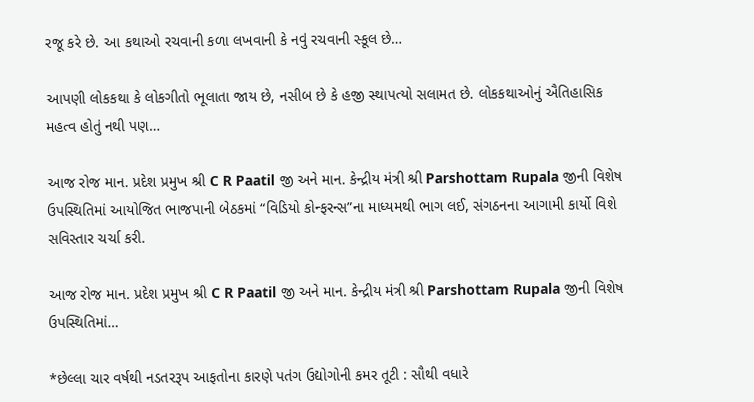રજૂ કરે છે. આ કથાઓ રચવાની કળા લખવાની કે નવું રચવાની સ્કૂલ છે…

આપણી લોકકથા કે લોકગીતો ભૂલાતા જાય છે, નસીબ છે કે હજી સ્થાપત્યો સલામત છે. લોકકથાઓનું ઐતિહાસિક મહત્વ હોતું નથી પણ…

આજ રોજ માન. પ્રદેશ પ્રમુખ શ્રી C R Paatil જી અને માન. કેન્દ્રીય મંત્રી શ્રી Parshottam Rupala જીની વિશેષ ઉપસ્થિતિમાં આયોજિત ભાજપાની બેઠકમાં “વિડિયો કોન્ફરન્સ”ના માધ્યમથી ભાગ લઈ, સંગઠનના આગામી કાર્યો વિશે સવિસ્તાર ચર્ચા કરી.

આજ રોજ માન. પ્રદેશ પ્રમુખ શ્રી C R Paatil જી અને માન. કેન્દ્રીય મંત્રી શ્રી Parshottam Rupala જીની વિશેષ ઉપસ્થિતિમાં…

*છેલ્લા ચાર વર્ષથી નડતરરૂપ આફતોના કારણે પતંગ ઉદ્યોગોની કમર તૂટી : સૌથી વધારે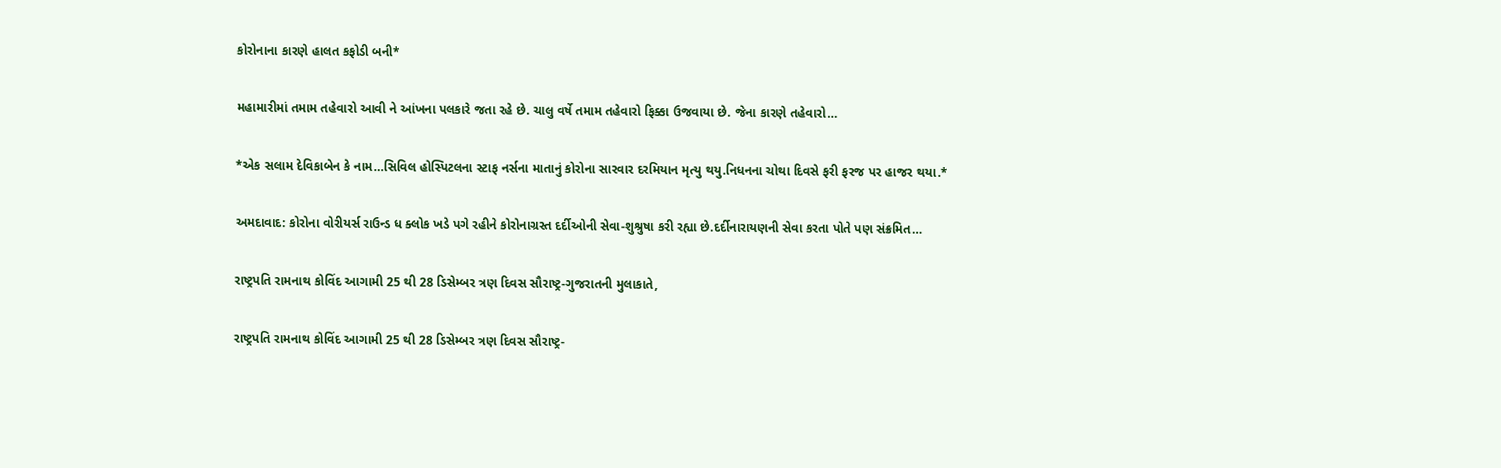કોરોનાના કારણે હાલત કફોડી બની*

મહામારીમાં તમામ તહેવારો આવી ને આંખના પલકારે જતા રહે છે. ચાલુ વર્ષે તમામ તહેવારો ફિક્કા ઉજવાયા છે. જેના કારણે તહેવારો…

*એક સલામ દેવિકાબેન કે નામ…સિવિલ હોસ્પિટલના સ્ટાફ નર્સના માતાનું કોરોના સારવાર દરમિયાન મૃત્યુ થયુ.નિધનના ચોથા દિવસે ફરી ફરજ પર હાજર થયા.*

અમદાવાદ: કોરોના વોરીયર્સ રાઉન્ડ ધ ક્લોક ખડે પગે રહીને કોરોનાગ્રસ્ત દર્દીઓની સેવા-શુશ્રુષા કરી રહ્યા છે.દર્દીનારાયણની સેવા કરતા પોતે પણ સંક્રમિત…

રાષ્ટ્રપતિ રામનાથ કોવિંદ આગામી 25 થી 28 ડિસેમ્બર ત્રણ દિવસ સૌરાષ્ટ્ર-ગુજરાતની મુલાકાતે,

રાષ્ટ્રપતિ રામનાથ કોવિંદ આગામી 25 થી 28 ડિસેમ્બર ત્રણ દિવસ સૌરાષ્ટ્ર-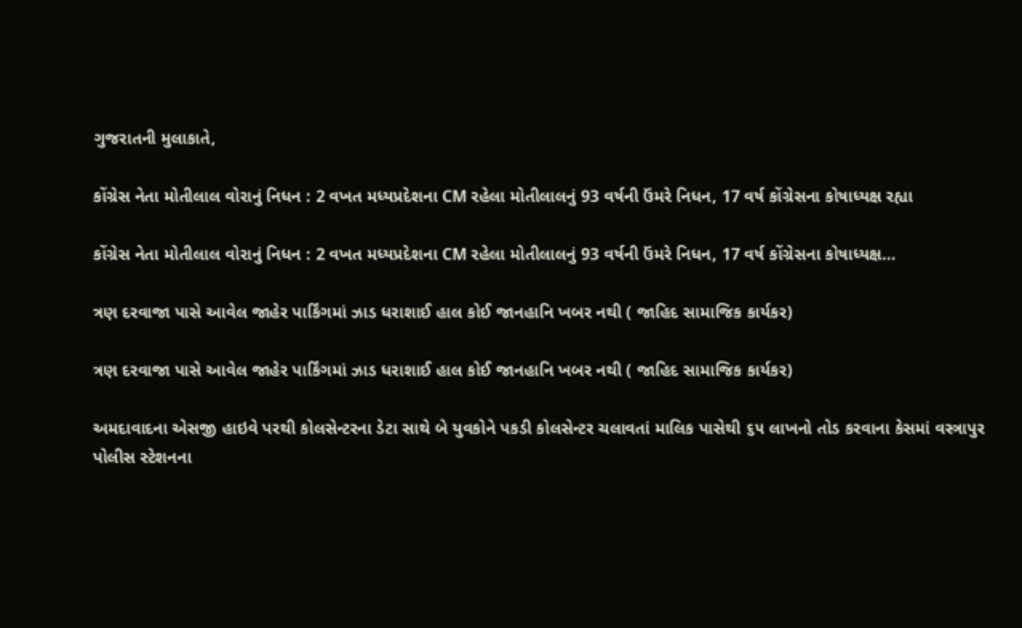ગુજરાતની મુલાકાતે,

કોંગ્રેસ નેતા મોતીલાલ વોરાનું નિધન : 2 વખત મધ્યપ્રદેશના CM રહેલા મોતીલાલનું 93 વર્ષની ઉંમરે નિધન, 17 વર્ષ કોંગ્રેસના કોષાધ્યક્ષ રહ્યા

કોંગ્રેસ નેતા મોતીલાલ વોરાનું નિધન : 2 વખત મધ્યપ્રદેશના CM રહેલા મોતીલાલનું 93 વર્ષની ઉંમરે નિધન, 17 વર્ષ કોંગ્રેસના કોષાધ્યક્ષ…

ત્રણ દરવાજા પાસે આવેલ જાહેર પાર્કિંગમાં ઝાડ ધરાશાઈ હાલ કોઈ જાનહાનિ ખબર નથી ( જાહિદ સામાજિક કાર્યકર)

ત્રણ દરવાજા પાસે આવેલ જાહેર પાર્કિંગમાં ઝાડ ધરાશાઈ હાલ કોઈ જાનહાનિ ખબર નથી ( જાહિદ સામાજિક કાર્યકર)

અમદાવાદના એસજી હાઇવે પરથી કોલસેન્ટરના ડેટા સાથે બે યુવકોને પકડી કોલસેન્ટર ચલાવતાં માલિક પાસેથી ૬૫ લાખનો તોડ કરવાના કેસમાં વસ્ત્રાપુર પોલીસ સ્ટેશનના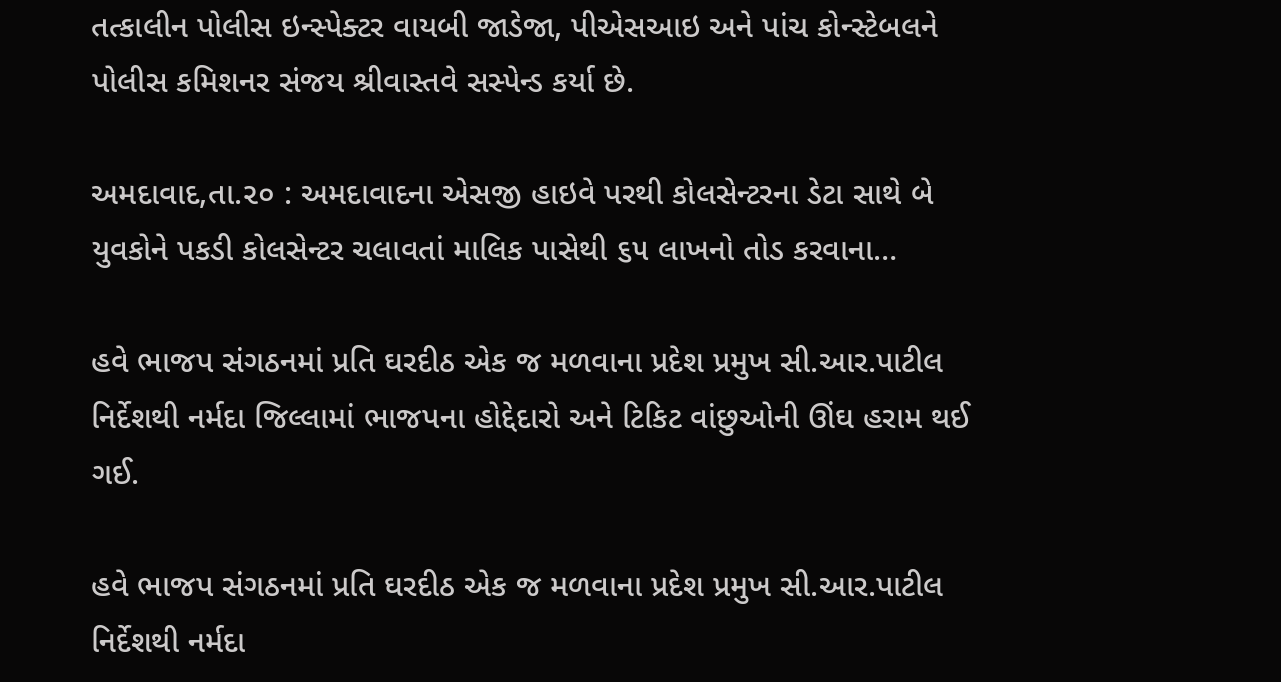તત્કાલીન પોલીસ ઇન્સ્પેક્ટર વાયબી જાડેજા, પીએસઆઇ અને પાંચ કોન્સ્ટેબલને પોલીસ કમિશનર સંજય શ્રીવાસ્તવે સસ્પેન્ડ કર્યા છે.

અમદાવાદ,તા.૨૦ : અમદાવાદના એસજી હાઇવે પરથી કોલસેન્ટરના ડેટા સાથે બે યુવકોને પકડી કોલસેન્ટર ચલાવતાં માલિક પાસેથી ૬૫ લાખનો તોડ કરવાના…

હવે ભાજપ સંગઠનમાં પ્રતિ ઘરદીઠ એક જ મળવાના પ્રદેશ પ્રમુખ સી.આર.પાટીલ નિર્દેશથી નર્મદા જિલ્લામાં ભાજપના હોદ્દેદારો અને ટિકિટ વાંછુઓની ઊંઘ હરામ થઈ ગઈ.

હવે ભાજપ સંગઠનમાં પ્રતિ ઘરદીઠ એક જ મળવાના પ્રદેશ પ્રમુખ સી.આર.પાટીલ નિર્દેશથી નર્મદા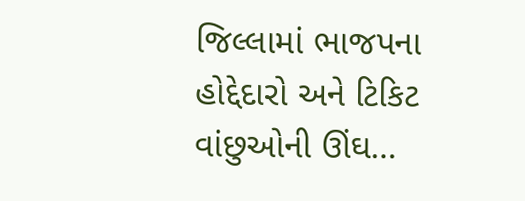જિલ્લામાં ભાજપના હોદ્દેદારો અને ટિકિટ વાંછુઓની ઊંઘ…